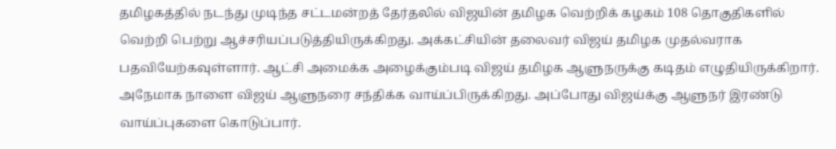தமிழகத்தில் நடந்து முடிந்த சட்டமன்றத் தேர்தலில் விஜயின் தமிழக வெற்றிக் கழகம் 108 தொகுதிகளில் வெற்றி பெற்று ஆச்சரியப்படுத்தியிருக்கிறது. அக்கட்சியின் தலைவர் விஜய் தமிழக முதல்வராக பதவியேற்கவுள்ளார். ஆட்சி அமைக்க அழைக்கும்படி விஜய் தமிழக ஆளுநருக்கு கடிதம் எழுதியிருக்கிறார். அநேமாக நாளை விஜய் ஆளுநரை சந்திக்க வாய்ப்பிருக்கிறது. அப்போது விஜய்க்கு ஆளுநர் இரண்டு வாய்ப்புகளை கொடுப்பார்.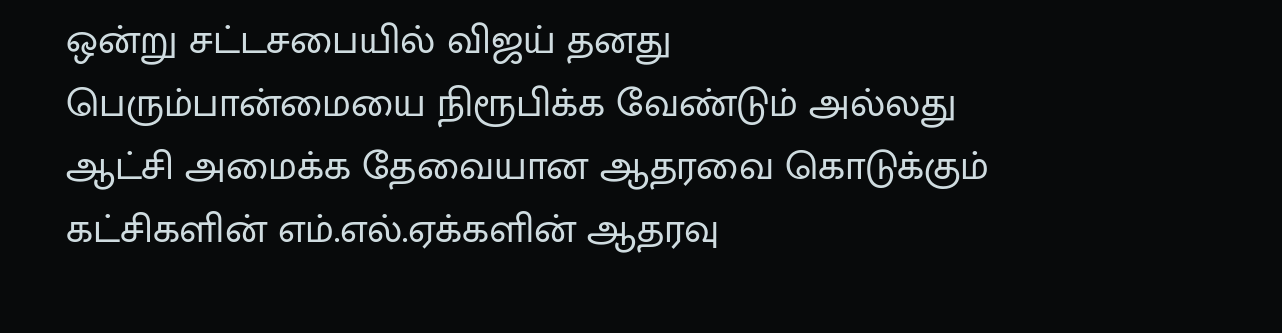ஒன்று சட்டசபையில் விஜய் தனது பெரும்பான்மையை நிரூபிக்க வேண்டும் அல்லது ஆட்சி அமைக்க தேவையான ஆதரவை கொடுக்கும் கட்சிகளின் எம்.எல்.ஏக்களின் ஆதரவு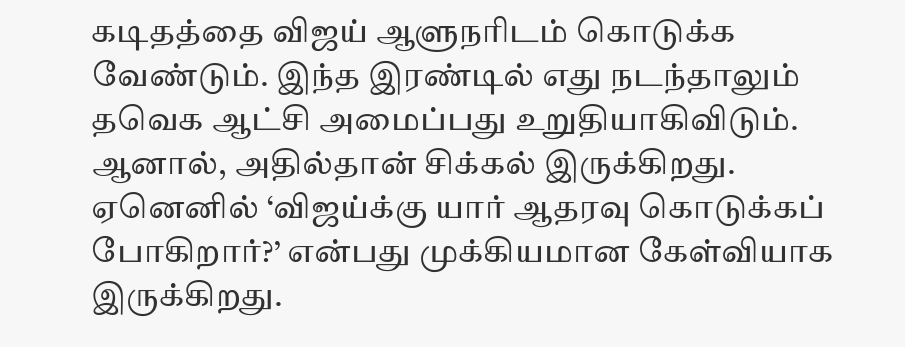கடிதத்தை விஜய் ஆளுநரிடம் கொடுக்க வேண்டும். இந்த இரண்டில் எது நடந்தாலும் தவெக ஆட்சி அமைப்பது உறுதியாகிவிடும். ஆனால், அதில்தான் சிக்கல் இருக்கிறது.
ஏனெனில் ‘விஜய்க்கு யார் ஆதரவு கொடுக்கப் போகிறார்?’ என்பது முக்கியமான கேள்வியாக இருக்கிறது.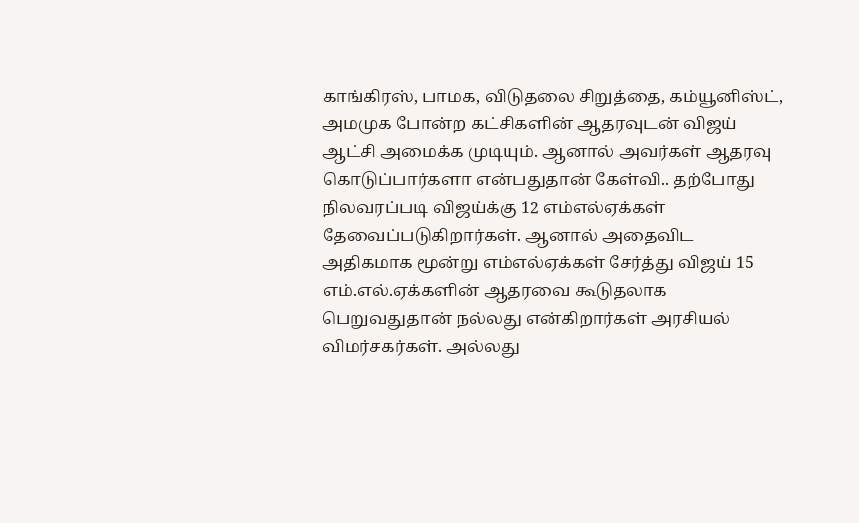காங்கிரஸ், பாமக, விடுதலை சிறுத்தை, கம்யூனிஸ்ட், அமமுக போன்ற கட்சிகளின் ஆதரவுடன் விஜய் ஆட்சி அமைக்க முடியும். ஆனால் அவர்கள் ஆதரவு கொடுப்பார்களா என்பதுதான் கேள்வி.. தற்போது நிலவரப்படி விஜய்க்கு 12 எம்எல்ஏக்கள் தேவைப்படுகிறார்கள். ஆனால் அதைவிட அதிகமாக மூன்று எம்எல்ஏக்கள் சேர்த்து விஜய் 15 எம்.எல்.ஏக்களின் ஆதரவை கூடுதலாக பெறுவதுதான் நல்லது என்கிறார்கள் அரசியல் விமர்சகர்கள். அல்லது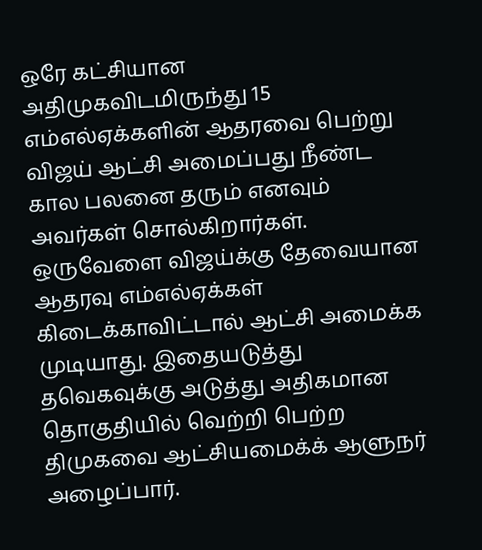ஒரே கட்சியான அதிமுகவிடமிருந்து 15 எம்எல்ஏக்களின் ஆதரவை பெற்று விஜய் ஆட்சி அமைப்பது நீண்ட கால பலனை தரும் எனவும் அவர்கள் சொல்கிறார்கள்.
ஒருவேளை விஜய்க்கு தேவையான ஆதரவு எம்எல்ஏக்கள் கிடைக்காவிட்டால் ஆட்சி அமைக்க முடியாது. இதையடுத்து தவெகவுக்கு அடுத்து அதிகமான தொகுதியில் வெற்றி பெற்ற திமுகவை ஆட்சியமைக்க் ஆளுநர் அழைப்பார்.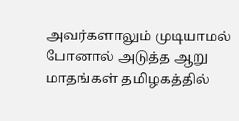அவர்களாலும் முடியாமல் போனால் அடுத்த ஆறு மாதங்கள் தமிழகத்தில்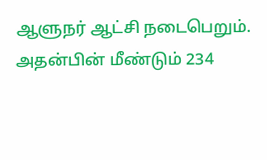ஆளுநர் ஆட்சி நடைபெறும். அதன்பின் மீண்டும் 234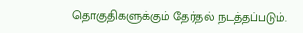தொகுதிகளுக்கும் தேர்தல் நடத்தப்படும்.